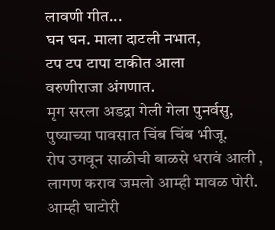लावणी गीत...
घन घन. माला दाटली नभात,
टप टप टापा टाकीत आला
वरुणीराजा अंगणात.
मृग सरला अडद्रा गेली गेला पुनर्वसु,
पुष्याच्या पावसात चिंब चिंब भीजू.
रोप उगवून साळीची बाळसे धरावं आली ,
लागण कराव जमलो आम्ही मावळ पोरी.
आम्ही घाटोरी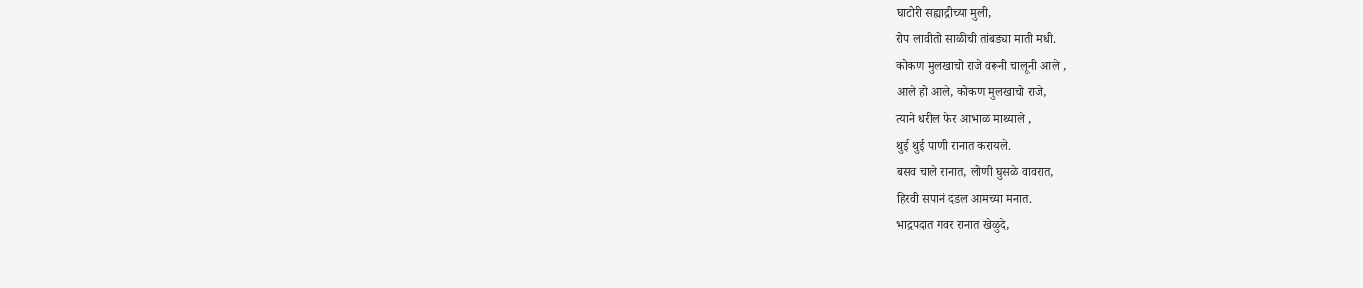घाटोरी सह्याद्रीच्या मुली,
रोप लावीतो साळीची तांबड्या माती मधी.
कोकण मुलखाचो राजे वरूनी चालूनी आले ,
आले हो आले, कोकण मुलखाचो राजे,
त्याने धरील फेर आभाळ माथ्याले ,
थुई थुई पाणी रानात करायले.
बसव चाले रानात, लोणी घुसळे वावरात,
हिरवी सपानं दडल आमच्या मनात.
भाद्रपदात गवर रानात खेळुदे,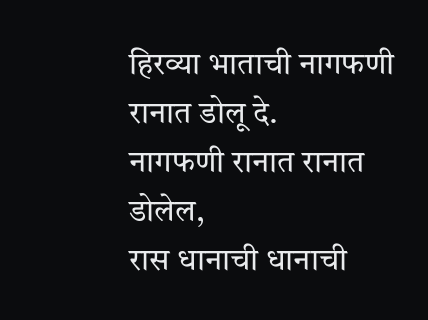हिरव्या भाताची नागफणी रानात डोलू दे.
नागफणी रानात रानात डोलेल,
रास धानाची धानाची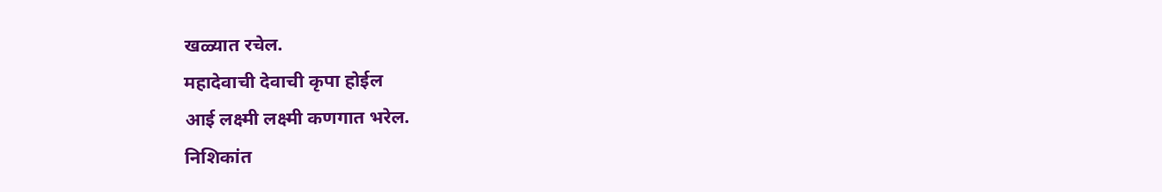खळ्यात रचेल.
महादेवाची देवाची कृपा होईल
आई लक्ष्मी लक्ष्मी कणगात भरेल.
निशिकांत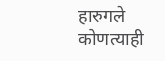हारुगले
कोणत्याही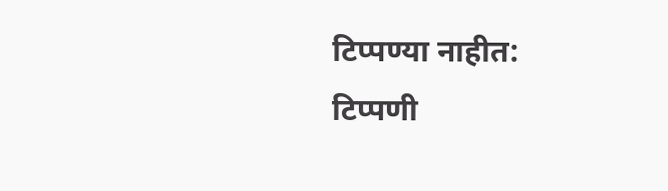टिप्पण्या नाहीत:
टिप्पणी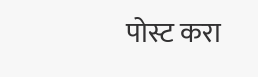पोस्ट करा